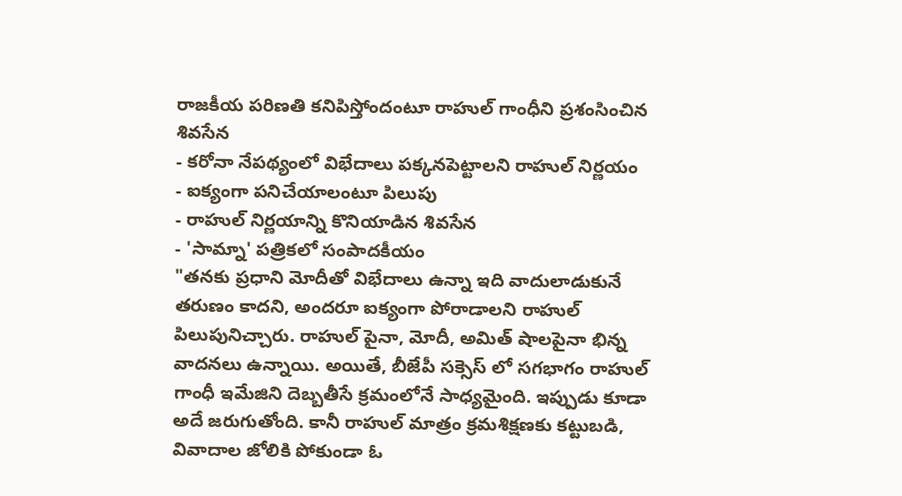రాజకీయ పరిణతి కనిపిస్తోందంటూ రాహుల్ గాంధీని ప్రశంసించిన శివసేన
- కరోనా నేపథ్యంలో విభేదాలు పక్కనపెట్టాలని రాహుల్ నిర్ణయం
- ఐక్యంగా పనిచేయాలంటూ పిలుపు
- రాహుల్ నిర్ణయాన్ని కొనియాడిన శివసేన
- 'సామ్నా' పత్రికలో సంపాదకీయం
"తనకు ప్రధాని మోదీతో విభేదాలు ఉన్నా ఇది వాదులాడుకునే తరుణం కాదని, అందరూ ఐక్యంగా పోరాడాలని రాహుల్ పిలుపునిచ్చారు. రాహుల్ పైనా, మోదీ, అమిత్ షాలపైనా భిన్న వాదనలు ఉన్నాయి. అయితే, బీజేపీ సక్సెస్ లో సగభాగం రాహుల్ గాంధీ ఇమేజిని దెబ్బతీసే క్రమంలోనే సాధ్యమైంది. ఇప్పుడు కూడా అదే జరుగుతోంది. కానీ రాహుల్ మాత్రం క్రమశిక్షణకు కట్టుబడి, వివాదాల జోలికి పోకుండా ఓ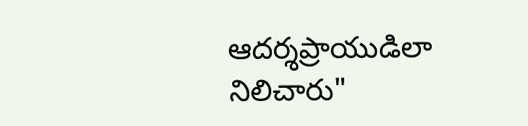ఆదర్శప్రాయుడిలా నిలిచారు"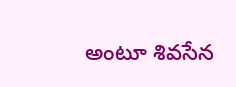అంటూ శివసేన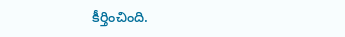కీర్తించింది.